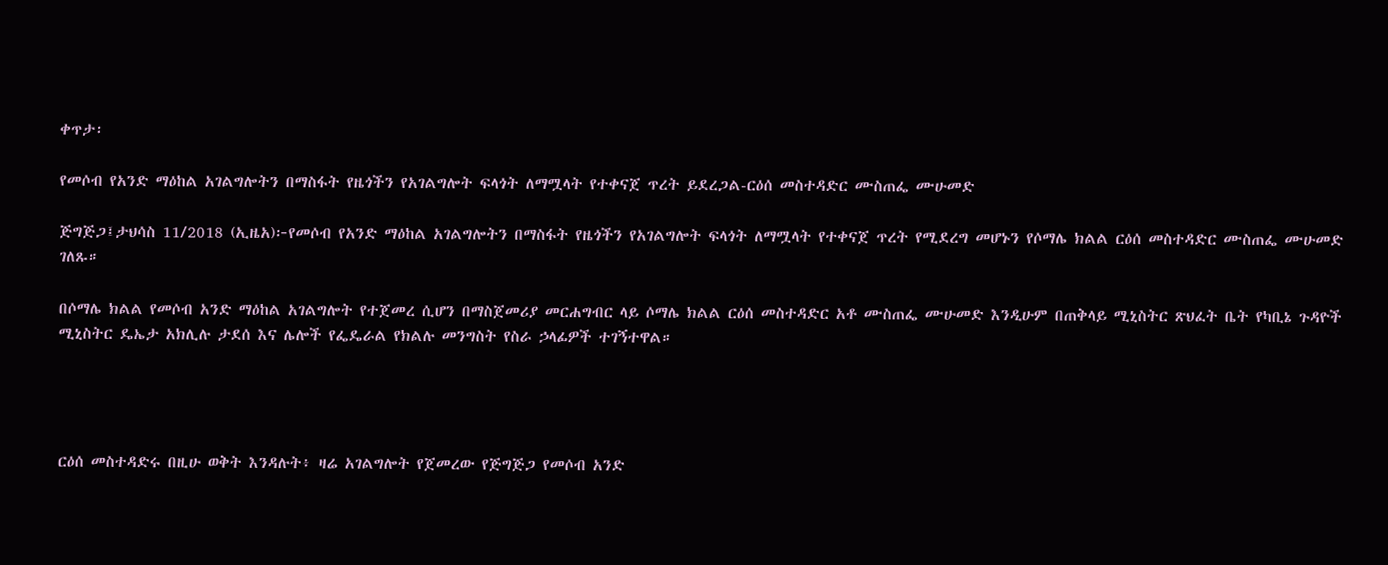ቀጥታ፡

የመሶብ የአንድ ማዕከል አገልግሎትን በማስፋት የዜጎችን የአገልግሎት ፍላጎት ለማሟላት የተቀናጀ ጥረት ይደረጋል-ርዕሰ መስተዳድር ሙስጠፌ ሙሁመድ

ጅግጅጋ፤ታህሳስ 11/2018 (ኢዜአ)፦የመሶብ የአንድ ማዕከል አገልግሎትን በማስፋት የዜጎችን የአገልግሎት ፍላጎት ለማሟላት የተቀናጀ ጥረት የሚደረግ መሆኑን የሶማሌ ክልል ርዕሰ መስተዳድር ሙስጠፌ ሙሁመድ ገለጹ።

በሶማሌ ክልል የመሶብ አንድ ማዕከል አገልግሎት የተጀመረ ሲሆን በማስጀመሪያ መርሐግብር ላይ ሶማሌ ክልል ርዕሰ መስተዳድር አቶ ሙስጠፌ ሙሁመድ እንዲሁም በጠቅላይ ሚኒስትር ጽህፈት ቤት የካቢኔ ጉዳዮች ሚኒስትር ዴኤታ አክሊሉ ታደሰ እና ሌሎች የፌዴራል የክልሉ መንግስት የስራ ኃላፊዎች ተገኝተዋል።




ርዕሰ መስተዳድሩ በዚሁ ወቅት እንዳሉት፥ ዛሬ አገልግሎት የጀመረው የጅግጅጋ የመሶብ አንድ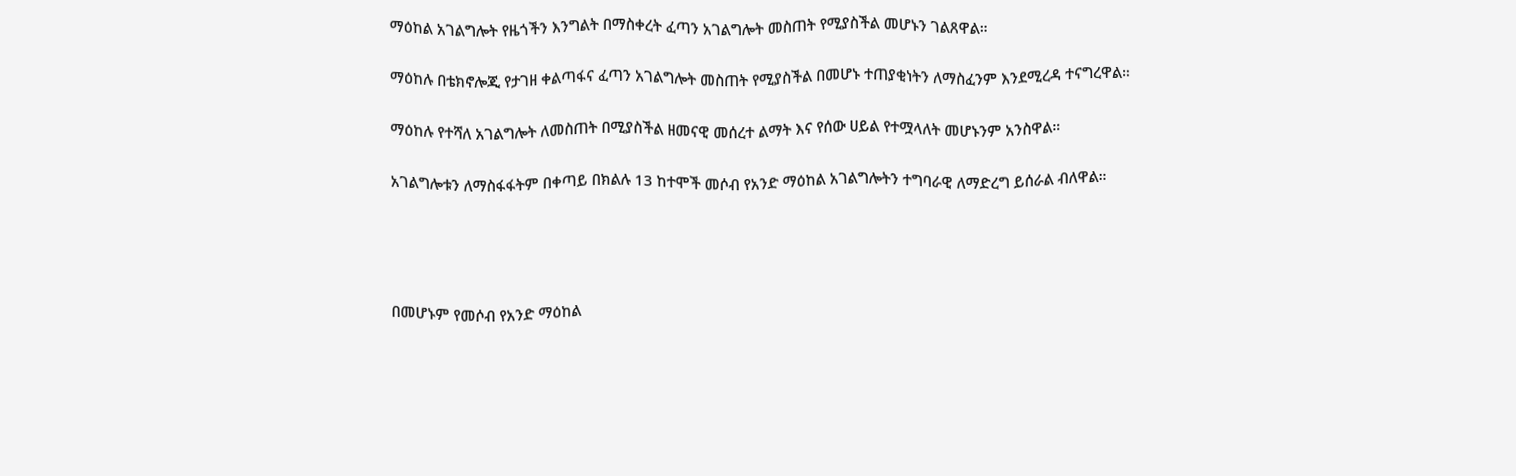ማዕከል አገልግሎት የዜጎችን እንግልት በማስቀረት ፈጣን አገልግሎት መስጠት የሚያስችል መሆኑን ገልጸዋል።

ማዕከሉ በቴክኖሎጂ የታገዘ ቀልጣፋና ፈጣን አገልግሎት መስጠት የሚያስችል በመሆኑ ተጠያቂነትን ለማስፈንም እንደሚረዳ ተናግረዋል።

ማዕከሉ የተሻለ አገልግሎት ለመስጠት በሚያስችል ዘመናዊ መሰረተ ልማት እና የሰው ሀይል የተሟላለት መሆኑንም አንስዋል።

አገልግሎቱን ለማስፋፋትም በቀጣይ በክልሉ 13 ከተሞች መሶብ የአንድ ማዕከል አገልግሎትን ተግባራዊ ለማድረግ ይሰራል ብለዋል።




በመሆኑም የመሶብ የአንድ ማዕከል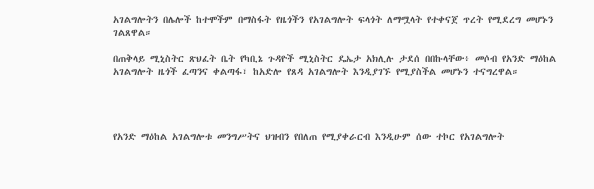አገልግሎትን በሌሎች ከተሞችም በማስፋት የዜጎችን የአገልግሎት ፍላጎት ለማሟላት የተቀናጀ ጥረት የሚደረግ መሆኑን ገልጸዋል።

በጠቅላይ ሚኒስትር ጽህፈት ቤት የካቢኔ ጉዳዮች ሚኒስትር ዴኤታ አክሊሉ ታደሰ በበኩላቸው፥ መሶብ የአንድ ማዕከል አገልግሎት ዜጎች ፈጣንና ቀልጣፋ፣ ከአድሎ የጸዳ አገልግሎት እንዲያገኙ የሚያስችል መሆኑን ተናግረዋል።




የአንድ ማዕከል አገልግሎቱ መንግሥትና ህዝብን የበለጠ የሚያቀራርብ እንዲሁም ሰው ተኮር የአገልግሎት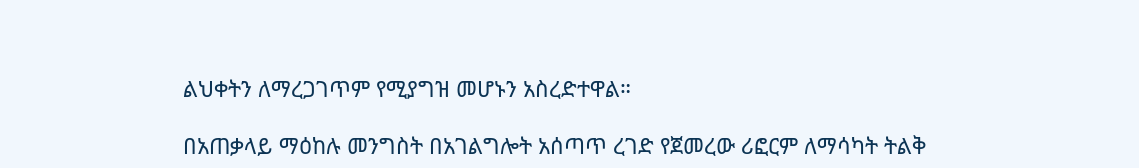ልህቀትን ለማረጋገጥም የሚያግዝ መሆኑን አስረድተዋል።

በአጠቃላይ ማዕከሉ መንግስት በአገልግሎት አሰጣጥ ረገድ የጀመረው ሪፎርም ለማሳካት ትልቅ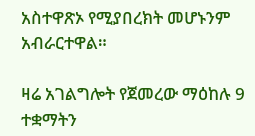አስተዋጽኦ የሚያበረክት መሆኑንም አብራርተዋል።

ዛሬ አገልግሎት የጀመረው ማዕከሉ 9 ተቋማትን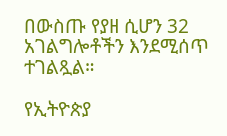በውስጡ የያዘ ሲሆን 32 አገልግሎቶችን እንደሚሰጥ ተገልጿል።

የኢትዮጵያ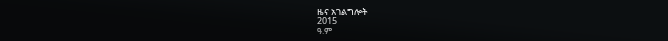ዜና አገልግሎት
2015
ዓ.ም